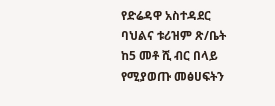የድሬዳዋ አስተዳደር ባህልና ቱሪዝም ጽ/ቤት ከ5 መቶ ሺ ብር በላይ የሚያወጡ መፅሀፍትን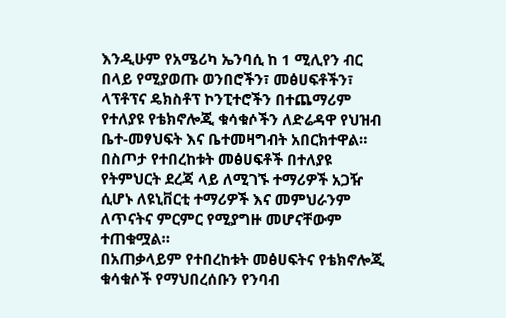እንዲሁም የአሜሪካ ኤንባሲ ከ 1 ሚሊየን ብር በላይ የሚያወጡ ወንበሮችን፣ መፅሀፍቶችን፣ ላፕቶፕና ዴክስቶፕ ኮንፒተሮችን በተጨማሪም የተለያዩ የቴክኖሎጂ ቁሳቁሶችን ለድሬዳዋ የህዝብ ቤተ-መፃህፍት እና ቤተመዛግብት አበርክተዋል።
በስጦታ የተበረከቱት መፅሀፍቶች በተለያዩ የትምህርት ደረጃ ላይ ለሚገኙ ተማሪዎች አጋዥ ሲሆኑ ለዩኒቨርቲ ተማሪዎች እና መምህራንም ለጥናትና ምርምር የሚያግዙ መሆናቸውም ተጠቁሟል።
በአጠቃላይም የተበረከቱት መፅሀፍትና የቴክኖሎጂ ቁሳቁሶች የማህበረሰቡን የንባብ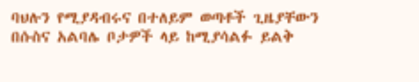ባህሉን የሚያዳብሩና በተለይም ወጣቶች ጊዜያቸውን በሱስና አልባሌ ቦታዎች ላይ ከሚያሳልፉ ይልቅ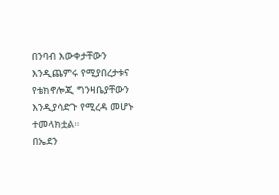በንባብ እውቀታቸውን እንዲጨምሩ የሚያበረታቱና የቴክኖሎጂ ግንዛቤያቸውን እንዲያሳድጉ የሚረዳ መሆኑ ተመላክቷል።
በኤደን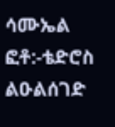ሳሙኤል
ፎቶ:-ቴድሮስ ልዑልሰገድ